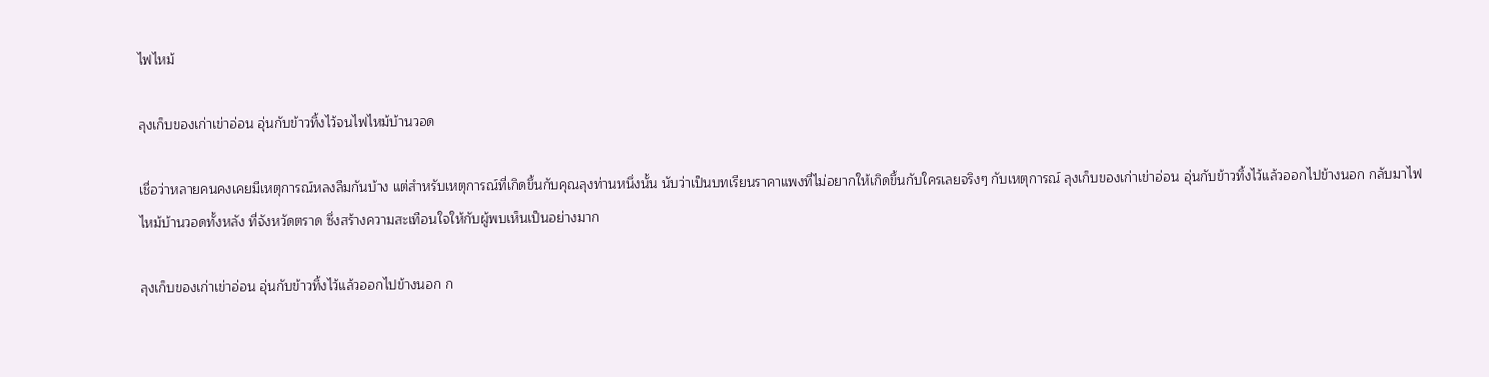ไฟไหม้

ลุงเก็บของเก่าเข่าอ่อน อุ่นกับข้าวทิ้งไว้จนไฟไหม้บ้านวอด

เชื่อว่าหลายคนคงเคยมีเหตุการณ์หลงลืมกันบ้าง แต่สำหรับเหตุการณ์ที่เกิดขึ้นกับคุณลุงท่านหนึ่งนั้น นับว่าเป็นบทเรียนราคาแพงที่ไม่อยากให้เกิดขึ้นกับใครเลยจริงๆ กับเหตุการณ์ ลุงเก็บของเก่าเข่าอ่อน อุ่นกับข้าวทิ้งไว้แล้วออกไปข้างนอก กลับมาไฟไหม้บ้านวอดทั้งหลัง ที่จังหวัดตราด ซึ่งสร้างความสะเทือนใจให้กับผู้พบเห็นเป็นอย่างมาก

ลุงเก็บของเก่าเข่าอ่อน อุ่นกับข้าวทิ้งไว้แล้วออกไปข้างนอก ก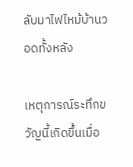ลับมาไฟไหม้บ้านวอดทั้งหลัง

เหตุการณ์ระทึกขวัญนี้เกิดขึ้นเมื่อ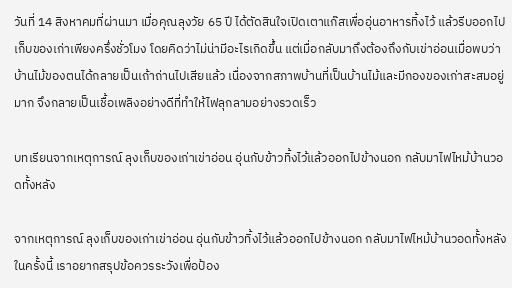วันที่ 14 สิงหาคมที่ผ่านมา เมื่อคุณลุงวัย 65 ปี ได้ตัดสินใจเปิดเตาแก๊สเพื่ออุ่นอาหารทิ้งไว้ แล้วรีบออกไปเก็บของเก่าเพียงครึ่งชั่วโมง โดยคิดว่าไม่น่ามีอะไรเกิดขึ้น แต่เมื่อกลับมาถึงต้องถึงกับเข่าอ่อนเมื่อพบว่าบ้านไม้ของตนได้กลายเป็นเถ้าถ่านไปเสียแล้ว เนื่องจากสภาพบ้านที่เป็นบ้านไม้และมีกองของเก่าสะสมอยู่มาก จึงกลายเป็นเชื้อเพลิงอย่างดีที่ทำให้ไฟลุกลามอย่างรวดเร็ว

บทเรียนจากเหตุการณ์ ลุงเก็บของเก่าเข่าอ่อน อุ่นกับข้าวทิ้งไว้แล้วออกไปข้างนอก กลับมาไฟไหม้บ้านวอดทั้งหลัง

จากเหตุการณ์ ลุงเก็บของเก่าเข่าอ่อน อุ่นกับข้าวทิ้งไว้แล้วออกไปข้างนอก กลับมาไฟไหม้บ้านวอดทั้งหลัง ในครั้งนี้ เราอยากสรุปข้อควรระวังเพื่อป้อง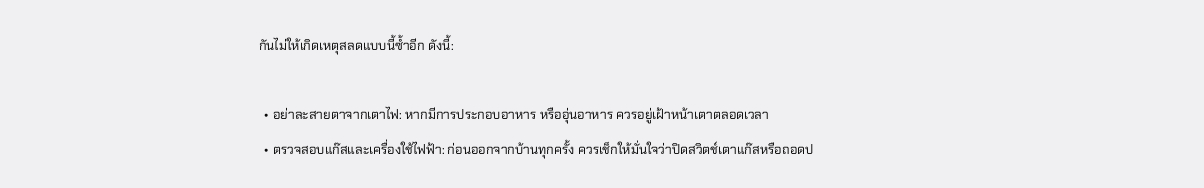กันไม่ให้เกิดเหตุสลดแบบนี้ซ้ำอีก ดังนี้:

  • อย่าละสายตาจากเตาไฟ: หากมีการประกอบอาหาร หรืออุ่นอาหาร ควรอยู่เฝ้าหน้าเตาตลอดเวลา
  • ตรวจสอบแก๊สและเครื่องใช้ไฟฟ้า: ก่อนออกจากบ้านทุกครั้ง ควรเช็กให้มั่นใจว่าปิดสวิตช์เตาแก๊สหรือถอดป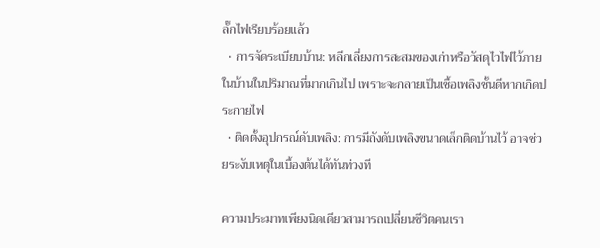ลั๊กไฟเรียบร้อยแล้ว
  • การจัดระเบียบบ้าน: หลีกเลี่ยงการสะสมของเก่าหรือวัสดุไวไฟไว้ภายในบ้านในปริมาณที่มากเกินไป เพราะจะกลายเป็นเชื้อเพลิงชั้นดีหากเกิดประกายไฟ
  • ติดตั้งอุปกรณ์ดับเพลิง: การมีถังดับเพลิงขนาดเล็กติดบ้านไว้ อาจช่วยระงับเหตุในเบื้องต้นได้ทันท่วงที

ความประมาทเพียงนิดเดียวสามารถเปลี่ยนชีวิตคนเรา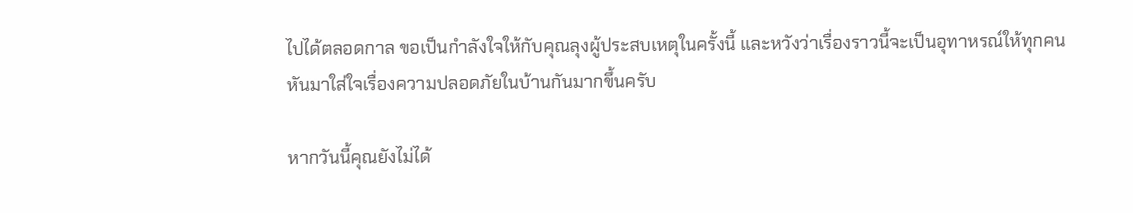ไปได้ตลอดกาล ขอเป็นกำลังใจให้กับคุณลุงผู้ประสบเหตุในครั้งนี้ และหวังว่าเรื่องราวนี้จะเป็นอุทาหรณ์ให้ทุกคนหันมาใส่ใจเรื่องความปลอดภัยในบ้านกันมากขึ้นครับ

หากวันนี้คุณยังไม่ได้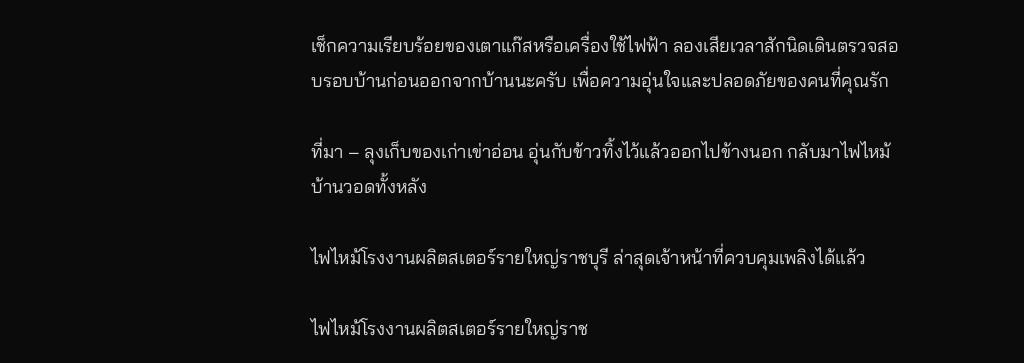เช็กความเรียบร้อยของเตาแก๊สหรือเครื่องใช้ไฟฟ้า ลองเสียเวลาสักนิดเดินตรวจสอบรอบบ้านก่อนออกจากบ้านนะครับ เพื่อความอุ่นใจและปลอดภัยของคนที่คุณรัก

ที่มา – ลุงเก็บของเก่าเข่าอ่อน อุ่นกับข้าวทิ้งไว้แล้วออกไปข้างนอก กลับมาไฟไหม้บ้านวอดทั้งหลัง

ไฟไหม้โรงงานผลิตสเตอร์รายใหญ่ราชบุรี ล่าสุดเจ้าหน้าที่ควบคุมเพลิงได้แล้ว

ไฟไหม้โรงงานผลิตสเตอร์รายใหญ่ราช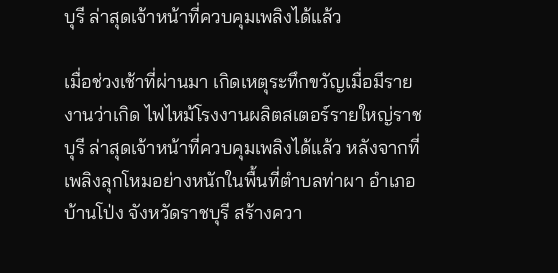บุรี ล่าสุดเจ้าหน้าที่ควบคุมเพลิงได้แล้ว

เมื่อช่วงเช้าที่ผ่านมา เกิดเหตุระทึกขวัญเมื่อมีรายงานว่าเกิด ไฟไหม้โรงงานผลิตสเตอร์รายใหญ่ราชบุรี ล่าสุดเจ้าหน้าที่ควบคุมเพลิงได้แล้ว หลังจากที่เพลิงลุกโหมอย่างหนักในพื้นที่ตำบลท่าผา อำเภอบ้านโป่ง จังหวัดราชบุรี สร้างควา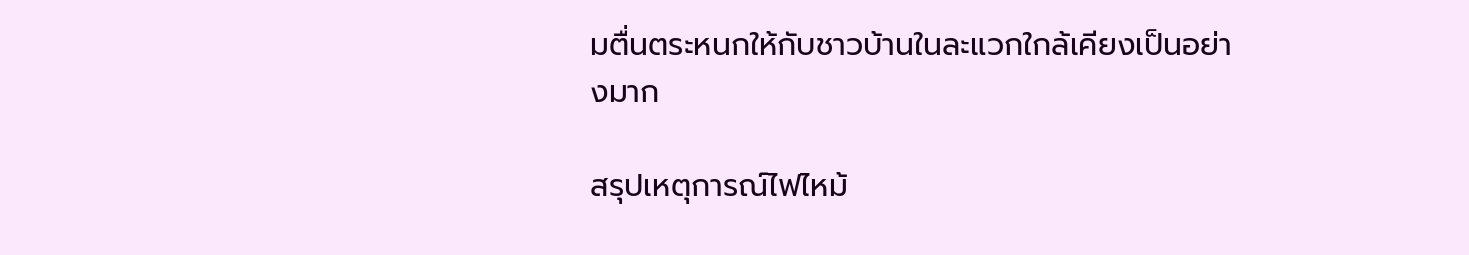มตื่นตระหนกให้กับชาวบ้านในละแวกใกล้เคียงเป็นอย่างมาก

สรุปเหตุการณ์ไฟไหม้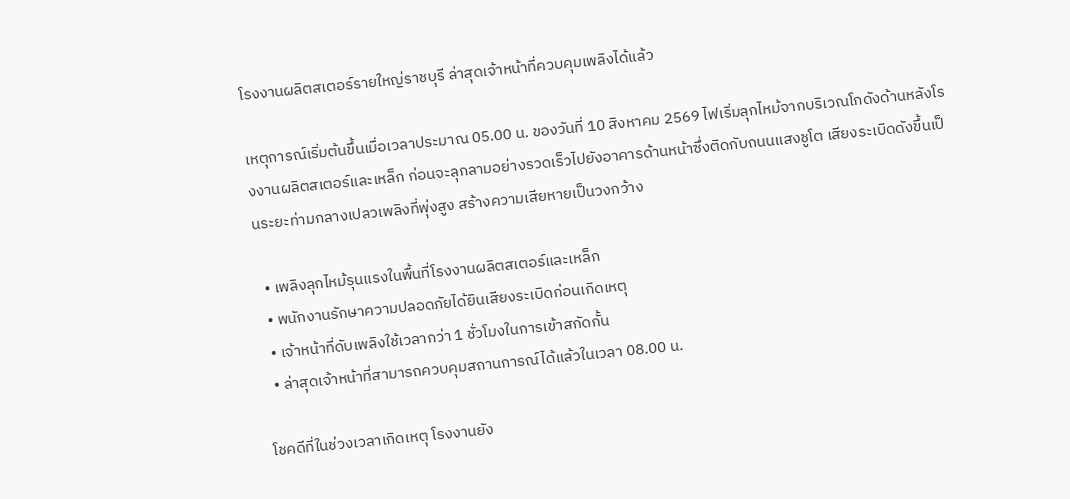โรงงานผลิตสเตอร์รายใหญ่ราชบุรี ล่าสุดเจ้าหน้าที่ควบคุมเพลิงได้แล้ว

เหตุการณ์เริ่มต้นขึ้นเมื่อเวลาประมาณ 05.00 น. ของวันที่ 10 สิงหาคม 2569 ไฟเริ่มลุกไหม้จากบริเวณโกดังด้านหลังโรงงานผลิตสเตอร์และเหล็ก ก่อนจะลุกลามอย่างรวดเร็วไปยังอาคารด้านหน้าซึ่งติดกับถนนแสงชูโต เสียงระเบิดดังขึ้นเป็นระยะท่ามกลางเปลวเพลิงที่พุ่งสูง สร้างความเสียหายเป็นวงกว้าง

  • เพลิงลุกไหม้รุนแรงในพื้นที่โรงงานผลิตสเตอร์และเหล็ก
  • พนักงานรักษาความปลอดภัยได้ยินเสียงระเบิดก่อนเกิดเหตุ
  • เจ้าหน้าที่ดับเพลิงใช้เวลากว่า 1 ชั่วโมงในการเข้าสกัดกั้น
  • ล่าสุดเจ้าหน้าที่สามารถควบคุมสถานการณ์ได้แล้วในเวลา 08.00 น.

โชคดีที่ในช่วงเวลาเกิดเหตุ โรงงานยัง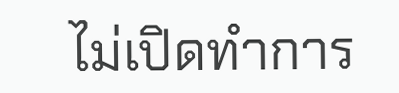ไม่เปิดทำการ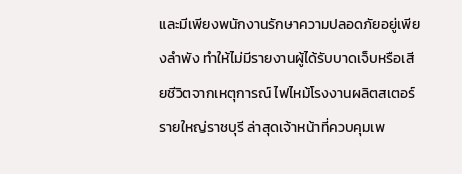และมีเพียงพนักงานรักษาความปลอดภัยอยู่เพียงลำพัง ทำให้ไม่มีรายงานผู้ได้รับบาดเจ็บหรือเสียชีวิตจากเหตุการณ์ ไฟไหม้โรงงานผลิตสเตอร์รายใหญ่ราชบุรี ล่าสุดเจ้าหน้าที่ควบคุมเพ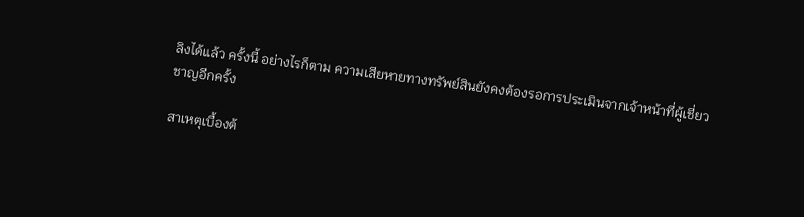ลิงได้แล้ว ครั้งนี้ อย่างไรก็ตาม ความเสียหายทางทรัพย์สินยังคงต้องรอการประเมินจากเจ้าหน้าที่ผู้เชี่ยวชาญอีกครั้ง

สาเหตุเบื้องต้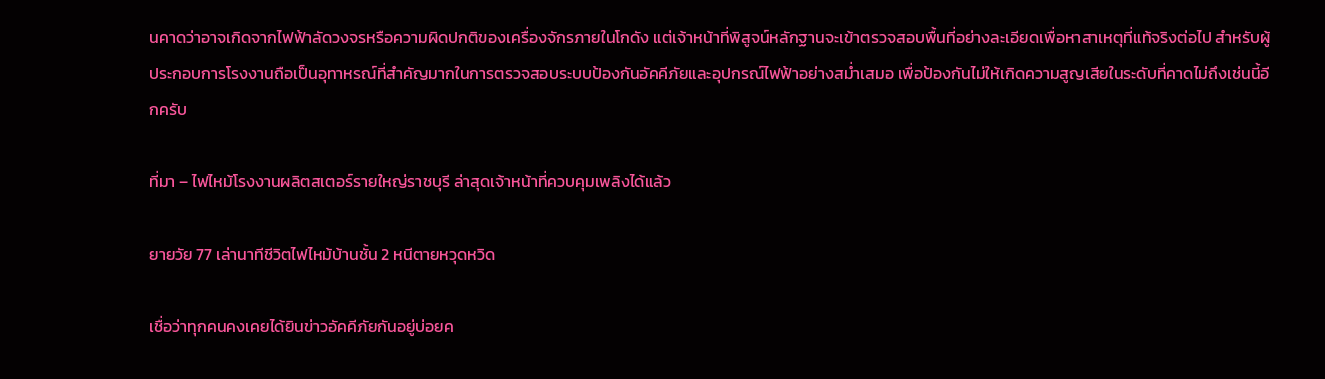นคาดว่าอาจเกิดจากไฟฟ้าลัดวงจรหรือความผิดปกติของเครื่องจักรภายในโกดัง แต่เจ้าหน้าที่พิสูจน์หลักฐานจะเข้าตรวจสอบพื้นที่อย่างละเอียดเพื่อหาสาเหตุที่แท้จริงต่อไป สำหรับผู้ประกอบการโรงงานถือเป็นอุทาหรณ์ที่สำคัญมากในการตรวจสอบระบบป้องกันอัคคีภัยและอุปกรณ์ไฟฟ้าอย่างสม่ำเสมอ เพื่อป้องกันไม่ให้เกิดความสูญเสียในระดับที่คาดไม่ถึงเช่นนี้อีกครับ

ที่มา – ไฟไหม้โรงงานผลิตสเตอร์รายใหญ่ราชบุรี ล่าสุดเจ้าหน้าที่ควบคุมเพลิงได้แล้ว

ยายวัย 77 เล่านาทีชีวิตไฟไหม้บ้านชั้น 2 หนีตายหวุดหวิด

เชื่อว่าทุกคนคงเคยได้ยินข่าวอัคคีภัยกันอยู่บ่อยค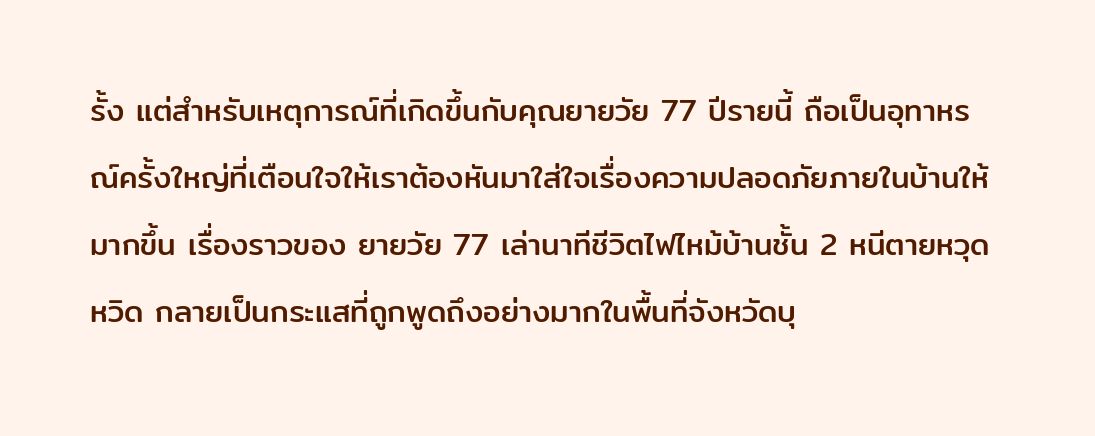รั้ง แต่สำหรับเหตุการณ์ที่เกิดขึ้นกับคุณยายวัย 77 ปีรายนี้ ถือเป็นอุทาหรณ์ครั้งใหญ่ที่เตือนใจให้เราต้องหันมาใส่ใจเรื่องความปลอดภัยภายในบ้านให้มากขึ้น เรื่องราวของ ยายวัย 77 เล่านาทีชีวิตไฟไหม้บ้านชั้น 2 หนีตายหวุดหวิด กลายเป็นกระแสที่ถูกพูดถึงอย่างมากในพื้นที่จังหวัดบุ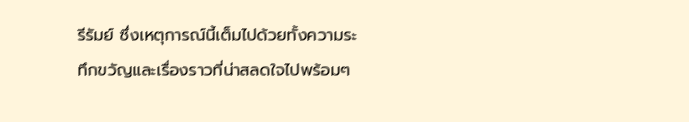รีรัมย์ ซึ่งเหตุการณ์นี้เต็มไปด้วยทั้งความระทึกขวัญและเรื่องราวที่น่าสลดใจไปพร้อมๆ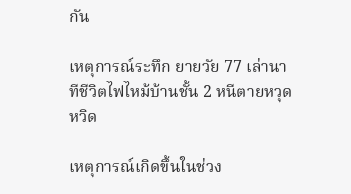กัน

เหตุการณ์ระทึก ยายวัย 77 เล่านาทีชีวิตไฟไหม้บ้านชั้น 2 หนีตายหวุดหวิด

เหตุการณ์เกิดขึ้นในช่วง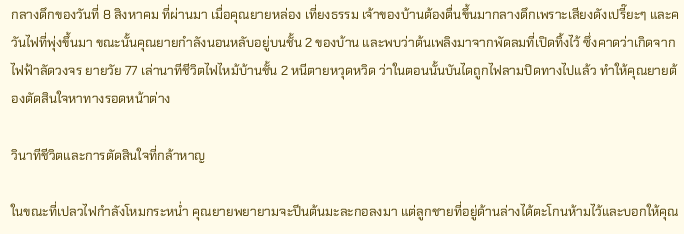กลางดึกของวันที่ 8 สิงหาคม ที่ผ่านมา เมื่อคุณยายหล่อง เที่ยงธรรม เจ้าของบ้านต้องตื่นขึ้นมากลางดึกเพราะเสียงดังเปรี๊ยะๆ และควันไฟที่พุ่งขึ้นมา ขณะนั้นคุณยายกำลังนอนหลับอยู่บนชั้น 2 ของบ้าน และพบว่าต้นเพลิงมาจากพัดลมที่เปิดทิ้งไว้ ซึ่งคาดว่าเกิดจากไฟฟ้าลัดวงจร ยายวัย 77 เล่านาทีชีวิตไฟไหม้บ้านชั้น 2 หนีตายหวุดหวิด ว่าในตอนนั้นบันไดถูกไฟลามปิดทางไปแล้ว ทำให้คุณยายต้องตัดสินใจหาทางรอดหน้าต่าง

วินาทีชีวิตและการตัดสินใจที่กล้าหาญ

ในขณะที่เปลวไฟกำลังโหมกระหน่ำ คุณยายพยายามจะปีนต้นมะละกอลงมา แต่ลูกชายที่อยู่ด้านล่างได้ตะโกนห้ามไว้และบอกให้คุณ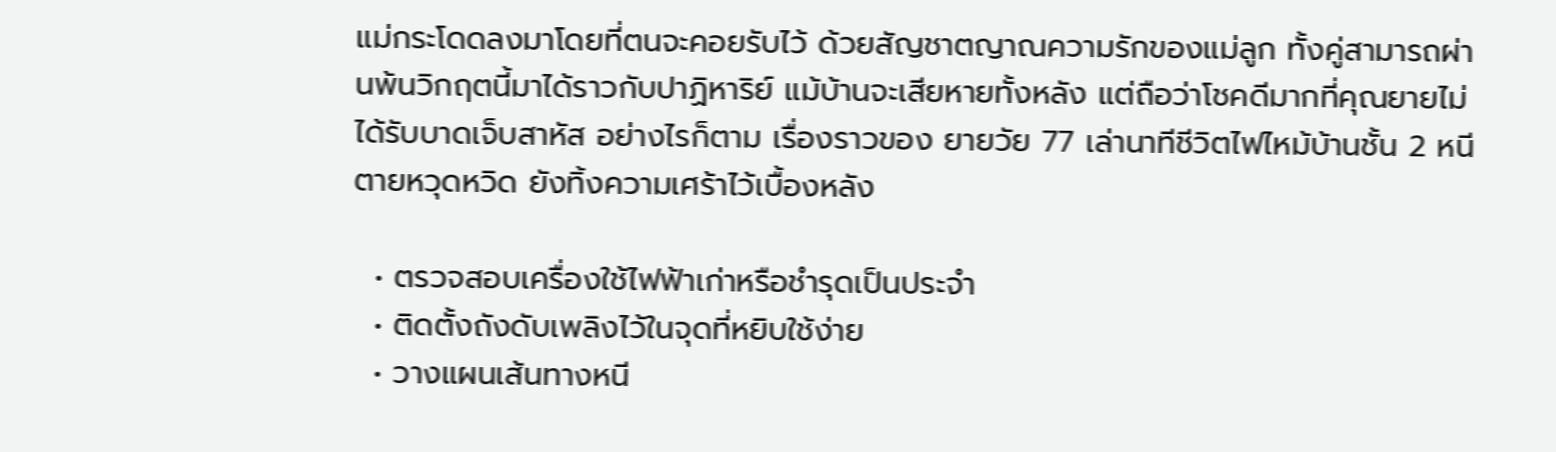แม่กระโดดลงมาโดยที่ตนจะคอยรับไว้ ด้วยสัญชาตญาณความรักของแม่ลูก ทั้งคู่สามารถผ่านพ้นวิกฤตนี้มาได้ราวกับปาฏิหาริย์ แม้บ้านจะเสียหายทั้งหลัง แต่ถือว่าโชคดีมากที่คุณยายไม่ได้รับบาดเจ็บสาหัส อย่างไรก็ตาม เรื่องราวของ ยายวัย 77 เล่านาทีชีวิตไฟไหม้บ้านชั้น 2 หนีตายหวุดหวิด ยังทิ้งความเศร้าไว้เบื้องหลัง

  • ตรวจสอบเครื่องใช้ไฟฟ้าเก่าหรือชำรุดเป็นประจำ
  • ติดตั้งถังดับเพลิงไว้ในจุดที่หยิบใช้ง่าย
  • วางแผนเส้นทางหนี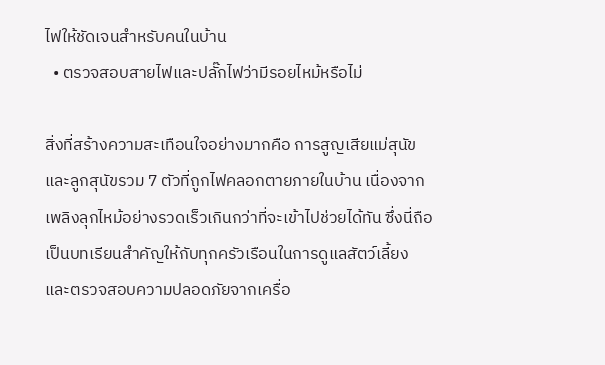ไฟให้ชัดเจนสำหรับคนในบ้าน
  • ตรวจสอบสายไฟและปลั๊กไฟว่ามีรอยไหม้หรือไม่

สิ่งที่สร้างความสะเทือนใจอย่างมากคือ การสูญเสียแม่สุนัขและลูกสุนัขรวม 7 ตัวที่ถูกไฟคลอกตายภายในบ้าน เนื่องจากเพลิงลุกไหม้อย่างรวดเร็วเกินกว่าที่จะเข้าไปช่วยได้ทัน ซึ่งนี่ถือเป็นบทเรียนสำคัญให้กับทุกครัวเรือนในการดูแลสัตว์เลี้ยงและตรวจสอบความปลอดภัยจากเครื่อ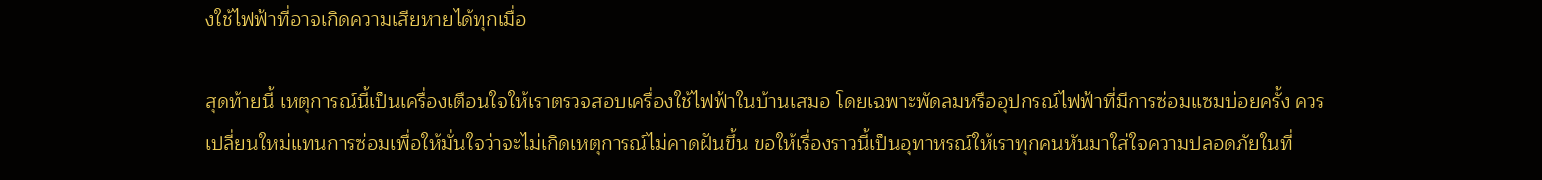งใช้ไฟฟ้าที่อาจเกิดความเสียหายได้ทุกเมื่อ

สุดท้ายนี้ เหตุการณ์นี้เป็นเครื่องเตือนใจให้เราตรวจสอบเครื่องใช้ไฟฟ้าในบ้านเสมอ โดยเฉพาะพัดลมหรืออุปกรณ์ไฟฟ้าที่มีการซ่อมแซมบ่อยครั้ง ควรเปลี่ยนใหม่แทนการซ่อมเพื่อให้มั่นใจว่าจะไม่เกิดเหตุการณ์ไม่คาดฝันขึ้น ขอให้เรื่องราวนี้เป็นอุทาหรณ์ให้เราทุกคนหันมาใส่ใจความปลอดภัยในที่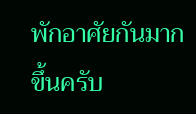พักอาศัยกันมากขึ้นครับ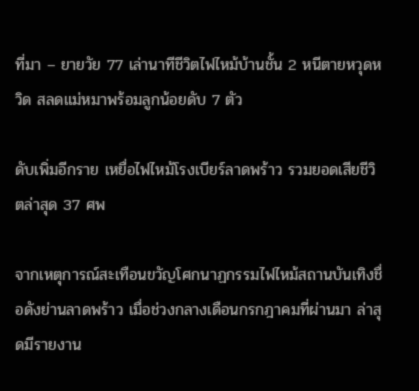ที่มา – ยายวัย 77 เล่านาทีชีวิตไฟไหม้บ้านชั้น 2 หนีตายหวุดหวิด สลดแม่หมาพร้อมลูกน้อยดับ 7 ตัว

ดับเพิ่มอีกราย เหยื่อไฟไหม้โรงเบียร์ลาดพร้าว รวมยอดเสียชีวิตล่าสุด 37 ศพ

จากเหตุการณ์สะเทือนขวัญโศกนาฏกรรมไฟไหม้สถานบันเทิงชื่อดังย่านลาดพร้าว เมื่อช่วงกลางเดือนกรกฎาคมที่ผ่านมา ล่าสุดมีรายงาน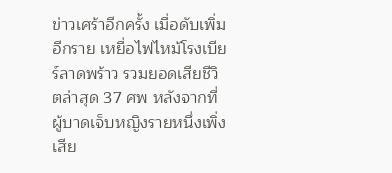ข่าวเศร้าอีกครั้ง เมื่อดับเพิ่มอีกราย เหยื่อไฟไหม้โรงเบียร์ลาดพร้าว รวมยอดเสียชีวิตล่าสุด 37 ศพ หลังจากที่ผู้บาดเจ็บหญิงรายหนึ่งเพิ่งเสีย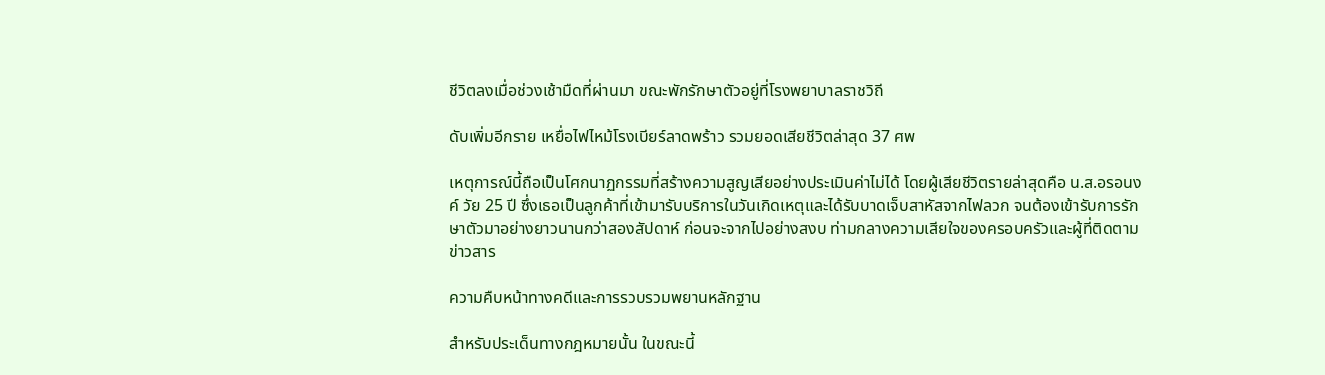ชีวิตลงเมื่อช่วงเช้ามืดที่ผ่านมา ขณะพักรักษาตัวอยู่ที่โรงพยาบาลราชวิถี

ดับเพิ่มอีกราย เหยื่อไฟไหม้โรงเบียร์ลาดพร้าว รวมยอดเสียชีวิตล่าสุด 37 ศพ

เหตุการณ์นี้ถือเป็นโศกนาฏกรรมที่สร้างความสูญเสียอย่างประเมินค่าไม่ได้ โดยผู้เสียชีวิตรายล่าสุดคือ น.ส.อรอนงค์ วัย 25 ปี ซึ่งเธอเป็นลูกค้าที่เข้ามารับบริการในวันเกิดเหตุและได้รับบาดเจ็บสาหัสจากไฟลวก จนต้องเข้ารับการรักษาตัวมาอย่างยาวนานกว่าสองสัปดาห์ ก่อนจะจากไปอย่างสงบ ท่ามกลางความเสียใจของครอบครัวและผู้ที่ติดตามข่าวสาร

ความคืบหน้าทางคดีและการรวบรวมพยานหลักฐาน

สำหรับประเด็นทางกฎหมายนั้น ในขณะนี้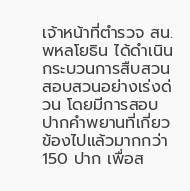เจ้าหน้าที่ตำรวจ สน.พหลโยธิน ได้ดำเนินกระบวนการสืบสวนสอบสวนอย่างเร่งด่วน โดยมีการสอบปากคำพยานที่เกี่ยวข้องไปแล้วมากกว่า 150 ปาก เพื่อส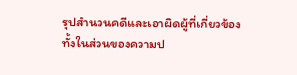รุปสำนวนคดีและเอาผิดผู้ที่เกี่ยวข้องทั้งในส่วนของความป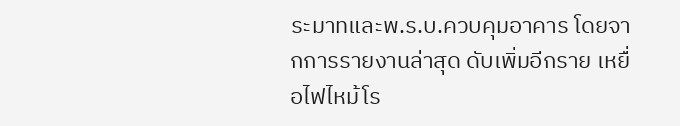ระมาทและพ.ร.บ.ควบคุมอาคาร โดยจากการรายงานล่าสุด ดับเพิ่มอีกราย เหยื่อไฟไหม้โร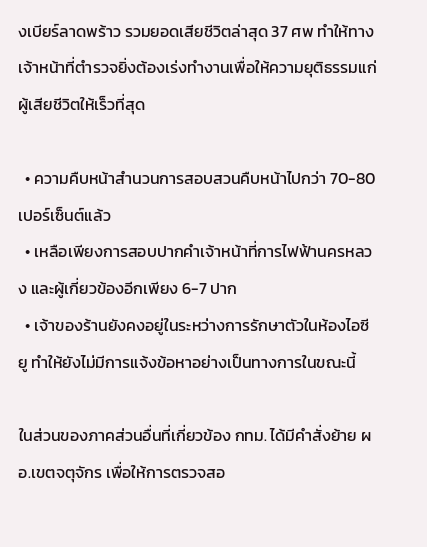งเบียร์ลาดพร้าว รวมยอดเสียชีวิตล่าสุด 37 ศพ ทำให้ทางเจ้าหน้าที่ตำรวจยิ่งต้องเร่งทำงานเพื่อให้ความยุติธรรมแก่ผู้เสียชีวิตให้เร็วที่สุด

  • ความคืบหน้าสำนวนการสอบสวนคืบหน้าไปกว่า 70-80 เปอร์เซ็นต์แล้ว
  • เหลือเพียงการสอบปากคำเจ้าหน้าที่การไฟฟ้านครหลวง และผู้เกี่ยวข้องอีกเพียง 6-7 ปาก
  • เจ้าของร้านยังคงอยู่ในระหว่างการรักษาตัวในห้องไอซียู ทำให้ยังไม่มีการแจ้งข้อหาอย่างเป็นทางการในขณะนี้

ในส่วนของภาคส่วนอื่นที่เกี่ยวข้อง กทม. ได้มีคำสั่งย้าย ผอ.เขตจตุจักร เพื่อให้การตรวจสอ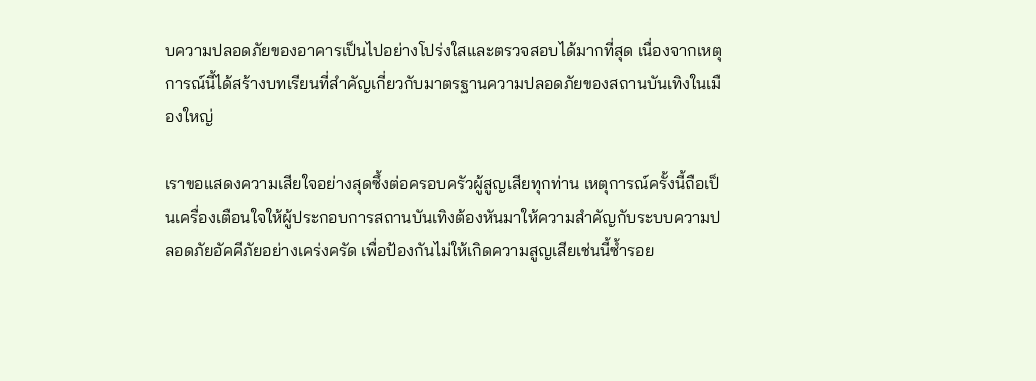บความปลอดภัยของอาคารเป็นไปอย่างโปร่งใสและตรวจสอบได้มากที่สุด เนื่องจากเหตุการณ์นี้ได้สร้างบทเรียนที่สำคัญเกี่ยวกับมาตรฐานความปลอดภัยของสถานบันเทิงในเมืองใหญ่

เราขอแสดงความเสียใจอย่างสุดซึ้งต่อครอบครัวผู้สูญเสียทุกท่าน เหตุการณ์ครั้งนี้ถือเป็นเครื่องเตือนใจให้ผู้ประกอบการสถานบันเทิงต้องหันมาให้ความสำคัญกับระบบความปลอดภัยอัคคีภัยอย่างเคร่งครัด เพื่อป้องกันไม่ให้เกิดความสูญเสียเช่นนี้ซ้ำรอย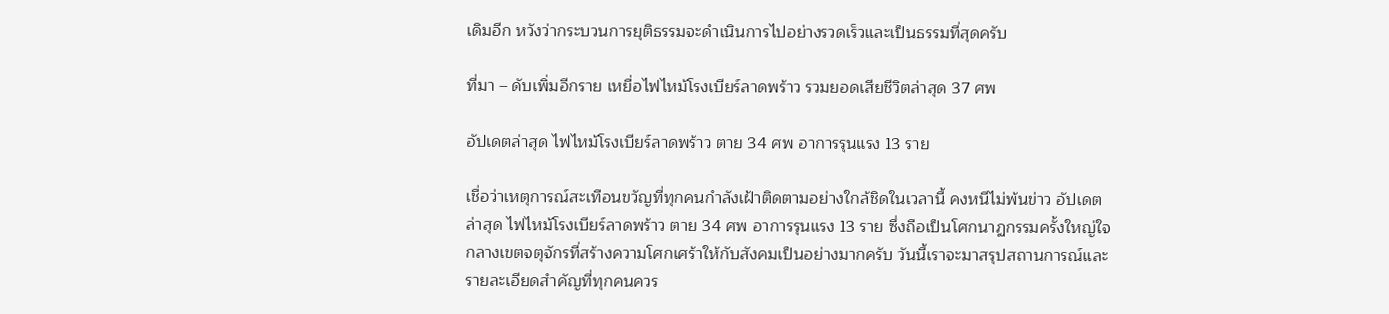เดิมอีก หวังว่ากระบวนการยุติธรรมจะดำเนินการไปอย่างรวดเร็วและเป็นธรรมที่สุดครับ

ที่มา – ดับเพิ่มอีกราย เหยื่อไฟไหม้โรงเบียร์ลาดพร้าว รวมยอดเสียชีวิตล่าสุด 37 ศพ

อัปเดตล่าสุด ไฟไหม้โรงเบียร์ลาดพร้าว ตาย 34 ศพ อาการรุนแรง 13 ราย

เชื่อว่าเหตุการณ์สะเทือนขวัญที่ทุกคนกำลังเฝ้าติดตามอย่างใกล้ชิดในเวลานี้ คงหนีไม่พ้นข่าว อัปเดตล่าสุด ไฟไหม้โรงเบียร์ลาดพร้าว ตาย 34 ศพ อาการรุนแรง 13 ราย ซึ่งถือเป็นโศกนาฏกรรมครั้งใหญ่ใจกลางเขตจตุจักรที่สร้างความโศกเศร้าให้กับสังคมเป็นอย่างมากครับ วันนี้เราจะมาสรุปสถานการณ์และรายละเอียดสำคัญที่ทุกคนควร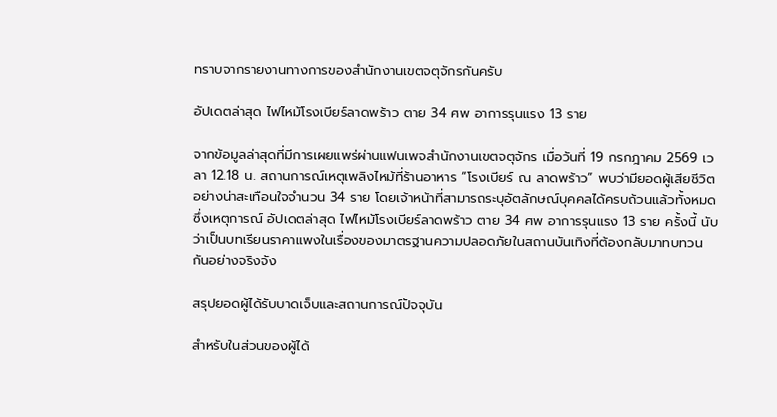ทราบจากรายงานทางการของสำนักงานเขตจตุจักรกันครับ

อัปเดตล่าสุด ไฟไหม้โรงเบียร์ลาดพร้าว ตาย 34 ศพ อาการรุนแรง 13 ราย

จากข้อมูลล่าสุดที่มีการเผยแพร่ผ่านแฟนเพจสำนักงานเขตจตุจักร เมื่อวันที่ 19 กรกฎาคม 2569 เวลา 12.18 น. สถานการณ์เหตุเพลิงไหม้ที่ร้านอาหาร “โรงเบียร์ ณ ลาดพร้าว” พบว่ามียอดผู้เสียชีวิตอย่างน่าสะเทือนใจจำนวน 34 ราย โดยเจ้าหน้าที่สามารถระบุอัตลักษณ์บุคคลได้ครบถ้วนแล้วทั้งหมด ซึ่งเหตุการณ์ อัปเดตล่าสุด ไฟไหม้โรงเบียร์ลาดพร้าว ตาย 34 ศพ อาการรุนแรง 13 ราย ครั้งนี้ นับว่าเป็นบทเรียนราคาแพงในเรื่องของมาตรฐานความปลอดภัยในสถานบันเทิงที่ต้องกลับมาทบทวนกันอย่างจริงจัง

สรุปยอดผู้ได้รับบาดเจ็บและสถานการณ์ปัจจุบัน

สำหรับในส่วนของผู้ได้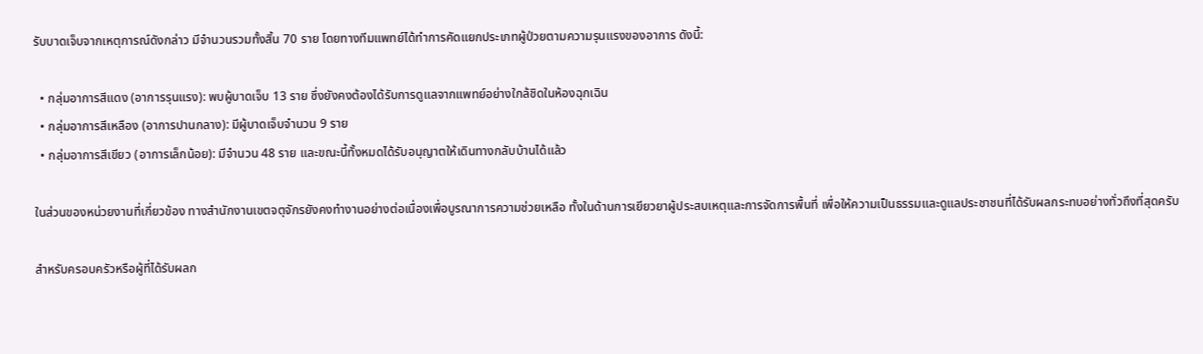รับบาดเจ็บจากเหตุการณ์ดังกล่าว มีจำนวนรวมทั้งสิ้น 70 ราย โดยทางทีมแพทย์ได้ทำการคัดแยกประเภทผู้ป่วยตามความรุนแรงของอาการ ดังนี้:

  • กลุ่มอาการสีแดง (อาการรุนแรง): พบผู้บาดเจ็บ 13 ราย ซึ่งยังคงต้องได้รับการดูแลจากแพทย์อย่างใกล้ชิดในห้องฉุกเฉิน
  • กลุ่มอาการสีเหลือง (อาการปานกลาง): มีผู้บาดเจ็บจำนวน 9 ราย
  • กลุ่มอาการสีเขียว (อาการเล็กน้อย): มีจำนวน 48 ราย และขณะนี้ทั้งหมดได้รับอนุญาตให้เดินทางกลับบ้านได้แล้ว

ในส่วนของหน่วยงานที่เกี่ยวข้อง ทางสำนักงานเขตจตุจักรยังคงทำงานอย่างต่อเนื่องเพื่อบูรณาการความช่วยเหลือ ทั้งในด้านการเยียวยาผู้ประสบเหตุและการจัดการพื้นที่ เพื่อให้ความเป็นธรรมและดูแลประชาชนที่ได้รับผลกระทบอย่างทั่วถึงที่สุดครับ

สำหรับครอบครัวหรือผู้ที่ได้รับผลก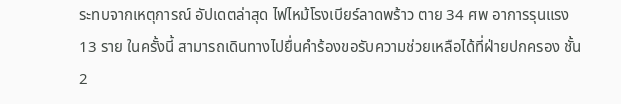ระทบจากเหตุการณ์ อัปเดตล่าสุด ไฟไหม้โรงเบียร์ลาดพร้าว ตาย 34 ศพ อาการรุนแรง 13 ราย ในครั้งนี้ สามารถเดินทางไปยื่นคำร้องขอรับความช่วยเหลือได้ที่ฝ่ายปกครอง ชั้น 2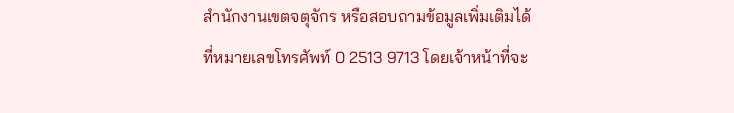สำนักงานเขตจตุจักร หรือสอบถามข้อมูลเพิ่มเติมได้ที่หมายเลขโทรศัพท์ 0 2513 9713 โดยเจ้าหน้าที่จะ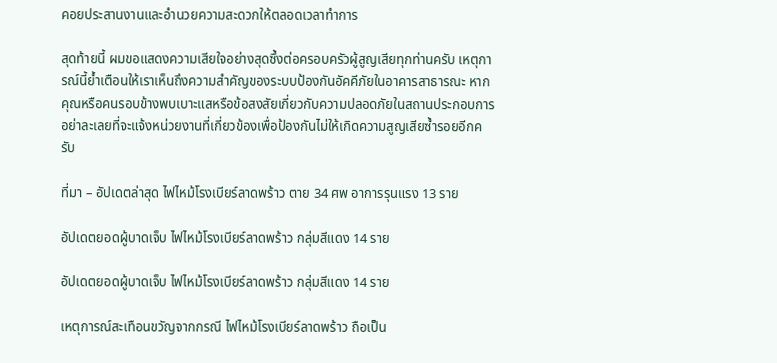คอยประสานงานและอำนวยความสะดวกให้ตลอดเวลาทำการ

สุดท้ายนี้ ผมขอแสดงความเสียใจอย่างสุดซึ้งต่อครอบครัวผู้สูญเสียทุกท่านครับ เหตุการณ์นี้ย้ำเตือนให้เราเห็นถึงความสำคัญของระบบป้องกันอัคคีภัยในอาคารสาธารณะ หากคุณหรือคนรอบข้างพบเบาะแสหรือข้อสงสัยเกี่ยวกับความปลอดภัยในสถานประกอบการ อย่าละเลยที่จะแจ้งหน่วยงานที่เกี่ยวข้องเพื่อป้องกันไม่ให้เกิดความสูญเสียซ้ำรอยอีกครับ

ที่มา – อัปเดตล่าสุด ไฟไหม้โรงเบียร์ลาดพร้าว ตาย 34 ศพ อาการรุนแรง 13 ราย

อัปเดตยอดผู้บาดเจ็บ ไฟไหม้โรงเบียร์ลาดพร้าว กลุ่มสีแดง 14 ราย

อัปเดตยอดผู้บาดเจ็บ ไฟไหม้โรงเบียร์ลาดพร้าว กลุ่มสีแดง 14 ราย

เหตุการณ์สะเทือนขวัญจากกรณี ไฟไหม้โรงเบียร์ลาดพร้าว ถือเป็น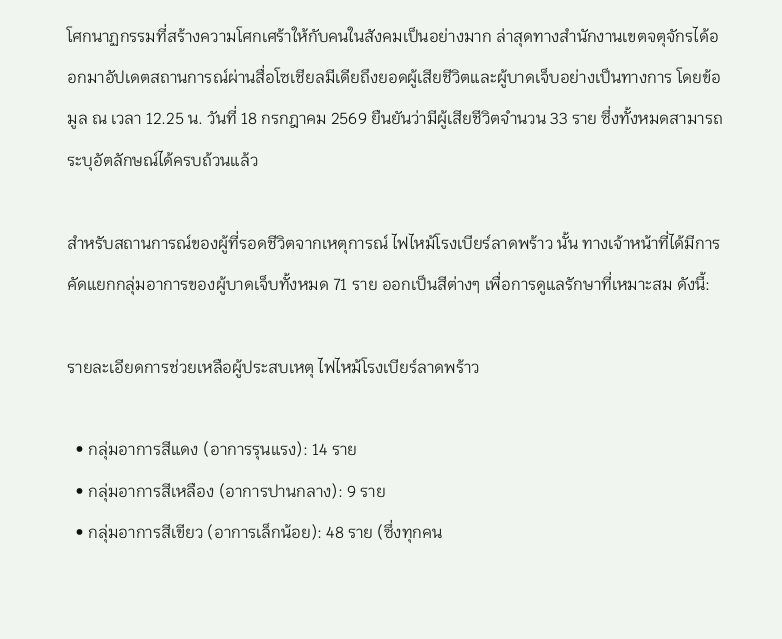โศกนาฏกรรมที่สร้างความโศกเศร้าให้กับคนในสังคมเป็นอย่างมาก ล่าสุดทางสำนักงานเขตจตุจักรได้ออกมาอัปเดตสถานการณ์ผ่านสื่อโซเชียลมีเดียถึงยอดผู้เสียชีวิตและผู้บาดเจ็บอย่างเป็นทางการ โดยข้อมูล ณ เวลา 12.25 น. วันที่ 18 กรกฎาคม 2569 ยืนยันว่ามีผู้เสียชีวิตจำนวน 33 ราย ซึ่งทั้งหมดสามารถระบุอัตลักษณ์ได้ครบถ้วนแล้ว

สำหรับสถานการณ์ของผู้ที่รอดชีวิตจากเหตุการณ์ ไฟไหม้โรงเบียร์ลาดพร้าว นั้น ทางเจ้าหน้าที่ได้มีการคัดแยกกลุ่มอาการของผู้บาดเจ็บทั้งหมด 71 ราย ออกเป็นสีต่างๆ เพื่อการดูแลรักษาที่เหมาะสม ดังนี้:

รายละเอียดการช่วยเหลือผู้ประสบเหตุ ไฟไหม้โรงเบียร์ลาดพร้าว

  • กลุ่มอาการสีแดง (อาการรุนแรง): 14 ราย
  • กลุ่มอาการสีเหลือง (อาการปานกลาง): 9 ราย
  • กลุ่มอาการสีเขียว (อาการเล็กน้อย): 48 ราย (ซึ่งทุกคน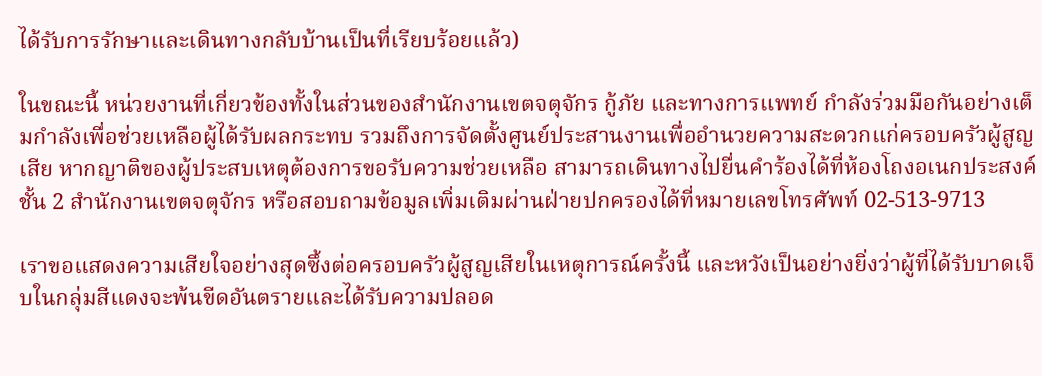ได้รับการรักษาและเดินทางกลับบ้านเป็นที่เรียบร้อยแล้ว)

ในขณะนี้ หน่วยงานที่เกี่ยวข้องทั้งในส่วนของสำนักงานเขตจตุจักร กู้ภัย และทางการแพทย์ กำลังร่วมมือกันอย่างเต็มกำลังเพื่อช่วยเหลือผู้ได้รับผลกระทบ รวมถึงการจัดตั้งศูนย์ประสานงานเพื่ออำนวยความสะดวกแก่ครอบครัวผู้สูญเสีย หากญาติของผู้ประสบเหตุต้องการขอรับความช่วยเหลือ สามารถเดินทางไปยื่นคำร้องได้ที่ห้องโถงอเนกประสงค์ ชั้น 2 สำนักงานเขตจตุจักร หรือสอบถามข้อมูลเพิ่มเติมผ่านฝ่ายปกครองได้ที่หมายเลขโทรศัพท์ 02-513-9713

เราขอแสดงความเสียใจอย่างสุดซึ้งต่อครอบครัวผู้สูญเสียในเหตุการณ์ครั้งนี้ และหวังเป็นอย่างยิ่งว่าผู้ที่ได้รับบาดเจ็บในกลุ่มสีแดงจะพ้นขีดอันตรายและได้รับความปลอด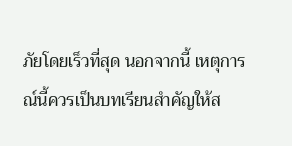ภัยโดยเร็วที่สุด นอกจากนี้ เหตุการณ์นี้ควรเป็นบทเรียนสำคัญให้ส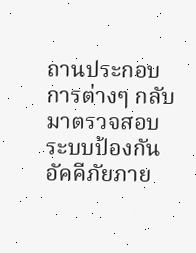ถานประกอบการต่างๆ กลับมาตรวจสอบระบบป้องกันอัคคีภัยภาย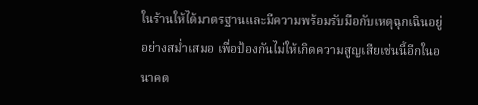ในร้านให้ได้มาตรฐานและมีความพร้อมรับมือกับเหตุฉุกเฉินอยู่อย่างสม่ำเสมอ เพื่อป้องกันไม่ให้เกิดความสูญเสียเช่นนี้อีกในอนาคต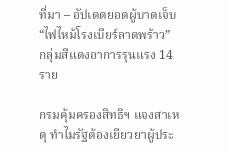ที่มา – อัปเดตยอดผู้บาดเจ็บ “ไฟไหม้โรงเบียร์ลาดพร้าว” กลุ่มสีแดงอาการรุนแรง 14 ราย

กรมคุ้มครองสิทธิฯ แจงสาเหตุ ทำไมรัฐต้องเยียวยาผู้ประ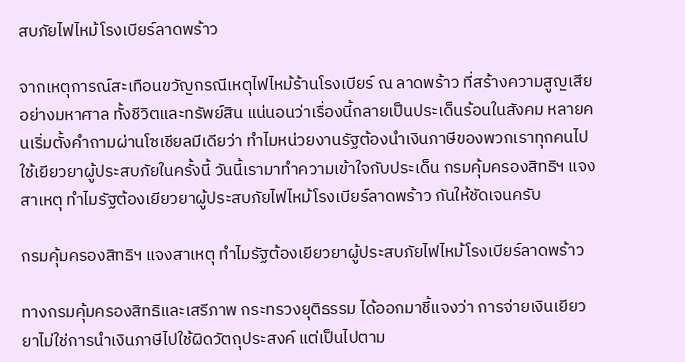สบภัยไฟไหม้โรงเบียร์ลาดพร้าว

จากเหตุการณ์สะเทือนขวัญกรณีเหตุไฟไหม้ร้านโรงเบียร์ ณ ลาดพร้าว ที่สร้างความสูญเสียอย่างมหาศาล ทั้งชีวิตและทรัพย์สิน แน่นอนว่าเรื่องนี้กลายเป็นประเด็นร้อนในสังคม หลายคนเริ่มตั้งคำถามผ่านโซเชียลมีเดียว่า ทำไมหน่วยงานรัฐต้องนำเงินภาษีของพวกเราทุกคนไปใช้เยียวยาผู้ประสบภัยในครั้งนี้ วันนี้เรามาทำความเข้าใจกับประเด็น กรมคุ้มครองสิทธิฯ แจงสาเหตุ ทำไมรัฐต้องเยียวยาผู้ประสบภัยไฟไหม้โรงเบียร์ลาดพร้าว กันให้ชัดเจนครับ

กรมคุ้มครองสิทธิฯ แจงสาเหตุ ทำไมรัฐต้องเยียวยาผู้ประสบภัยไฟไหม้โรงเบียร์ลาดพร้าว

ทางกรมคุ้มครองสิทธิและเสรีภาพ กระทรวงยุติธรรม ได้ออกมาชี้แจงว่า การจ่ายเงินเยียวยาไม่ใช่การนำเงินภาษีไปใช้ผิดวัตถุประสงค์ แต่เป็นไปตาม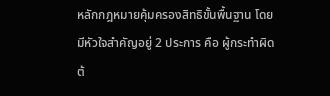หลักกฎหมายคุ้มครองสิทธิขั้นพื้นฐาน โดยมีหัวใจสำคัญอยู่ 2 ประการ คือ ผู้กระทำผิดต้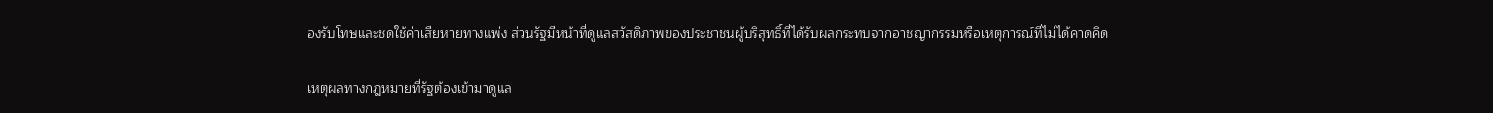องรับโทษและชดใช้ค่าเสียหายทางแพ่ง ส่วนรัฐมีหน้าที่ดูแลสวัสดิภาพของประชาชนผู้บริสุทธิ์ที่ได้รับผลกระทบจากอาชญากรรมหรือเหตุการณ์ที่ไม่ได้คาดคิด

เหตุผลทางกฎหมายที่รัฐต้องเข้ามาดูแล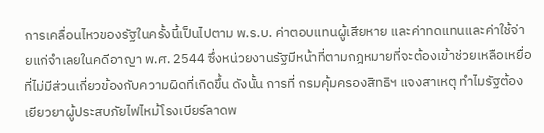การเคลื่อนไหวของรัฐในครั้งนี้เป็นไปตาม พ.ร.บ. ค่าตอบแทนผู้เสียหาย และค่าทดแทนและค่าใช้จ่ายแก่จำเลยในคดีอาญา พ.ศ. 2544 ซึ่งหน่วยงานรัฐมีหน้าที่ตามกฎหมายที่จะต้องเข้าช่วยเหลือเหยื่อที่ไม่มีส่วนเกี่ยวข้องกับความผิดที่เกิดขึ้น ดังนั้น การที่ กรมคุ้มครองสิทธิฯ แจงสาเหตุ ทำไมรัฐต้องเยียวยาผู้ประสบภัยไฟไหม้โรงเบียร์ลาดพ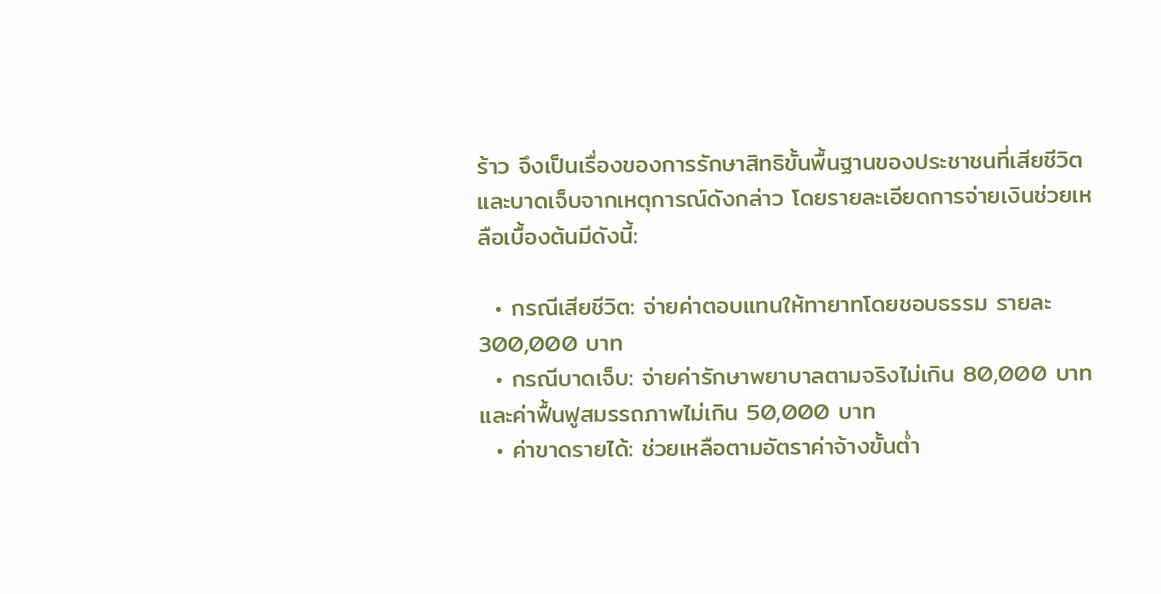ร้าว จึงเป็นเรื่องของการรักษาสิทธิขั้นพื้นฐานของประชาชนที่เสียชีวิตและบาดเจ็บจากเหตุการณ์ดังกล่าว โดยรายละเอียดการจ่ายเงินช่วยเหลือเบื้องต้นมีดังนี้:

  • กรณีเสียชีวิต: จ่ายค่าตอบแทนให้ทายาทโดยชอบธรรม รายละ 300,000 บาท
  • กรณีบาดเจ็บ: จ่ายค่ารักษาพยาบาลตามจริงไม่เกิน 80,000 บาท และค่าฟื้นฟูสมรรถภาพไม่เกิน 50,000 บาท
  • ค่าขาดรายได้: ช่วยเหลือตามอัตราค่าจ้างขั้นต่ำ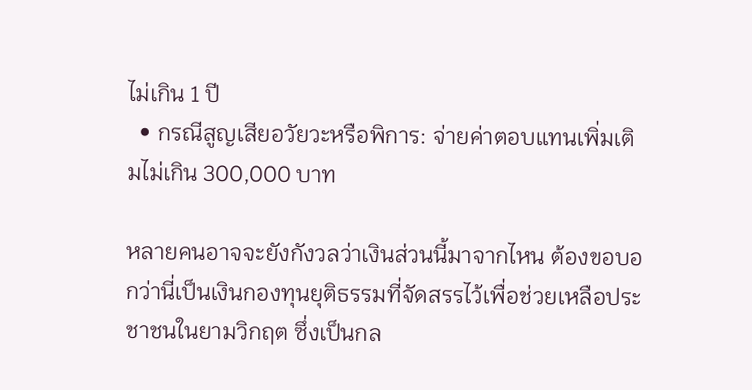ไม่เกิน 1 ปี
  • กรณีสูญเสียอวัยวะหรือพิการ: จ่ายค่าตอบแทนเพิ่มเติมไม่เกิน 300,000 บาท

หลายคนอาจจะยังกังวลว่าเงินส่วนนี้มาจากไหน ต้องขอบอกว่านี่เป็นเงินกองทุนยุติธรรมที่จัดสรรไว้เพื่อช่วยเหลือประชาชนในยามวิกฤต ซึ่งเป็นกล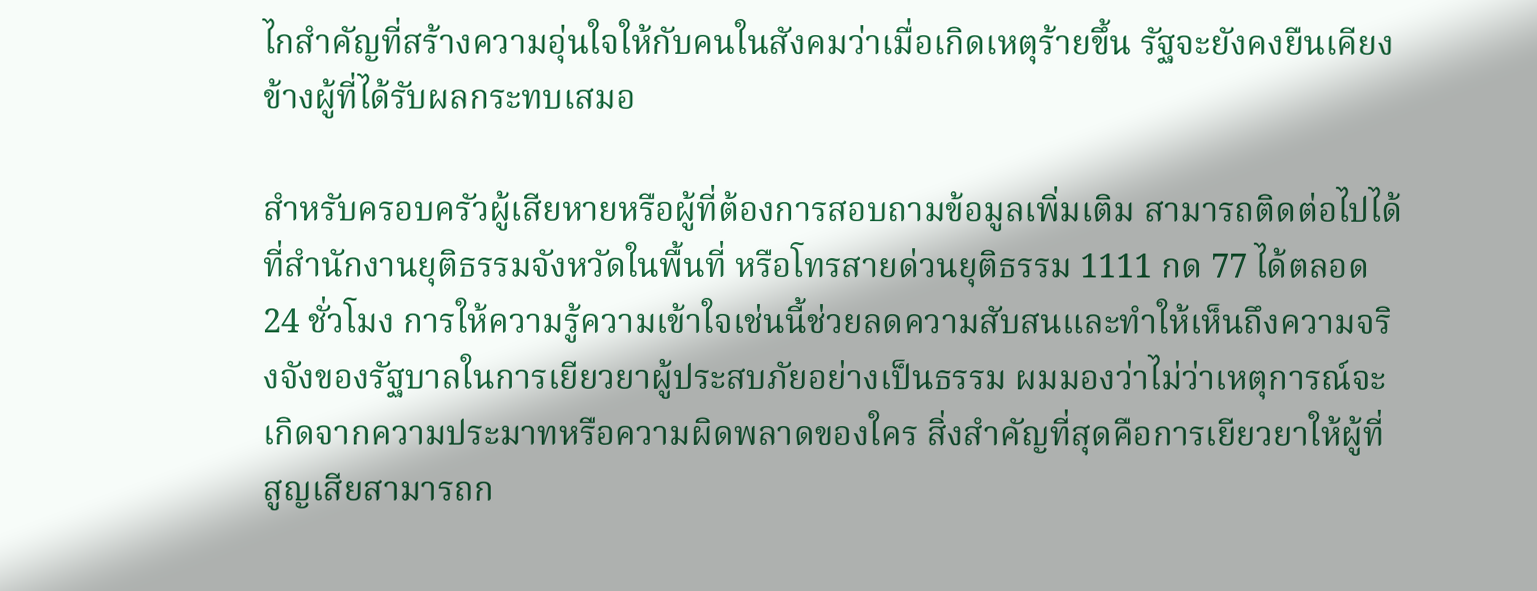ไกสำคัญที่สร้างความอุ่นใจให้กับคนในสังคมว่าเมื่อเกิดเหตุร้ายขึ้น รัฐจะยังคงยืนเคียงข้างผู้ที่ได้รับผลกระทบเสมอ

สำหรับครอบครัวผู้เสียหายหรือผู้ที่ต้องการสอบถามข้อมูลเพิ่มเติม สามารถติดต่อไปได้ที่สำนักงานยุติธรรมจังหวัดในพื้นที่ หรือโทรสายด่วนยุติธรรม 1111 กด 77 ได้ตลอด 24 ชั่วโมง การให้ความรู้ความเข้าใจเช่นนี้ช่วยลดความสับสนและทำให้เห็นถึงความจริงจังของรัฐบาลในการเยียวยาผู้ประสบภัยอย่างเป็นธรรม ผมมองว่าไม่ว่าเหตุการณ์จะเกิดจากความประมาทหรือความผิดพลาดของใคร สิ่งสำคัญที่สุดคือการเยียวยาให้ผู้ที่สูญเสียสามารถก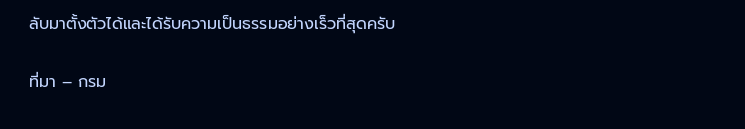ลับมาตั้งตัวได้และได้รับความเป็นธรรมอย่างเร็วที่สุดครับ

ที่มา – กรม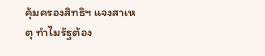คุ้มครองสิทธิฯ แจงสาเหตุ ทำไมรัฐต้อง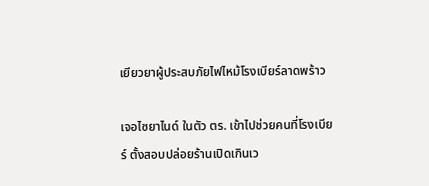เยียวยาผู้ประสบภัยไฟไหม้โรงเบียร์ลาดพร้าว

เจอไซยาไนด์ ในตัว ตร. เข้าไปช่วยคนที่โรงเบียร์ ตั้งสอบปล่อยร้านเปิดเกินเว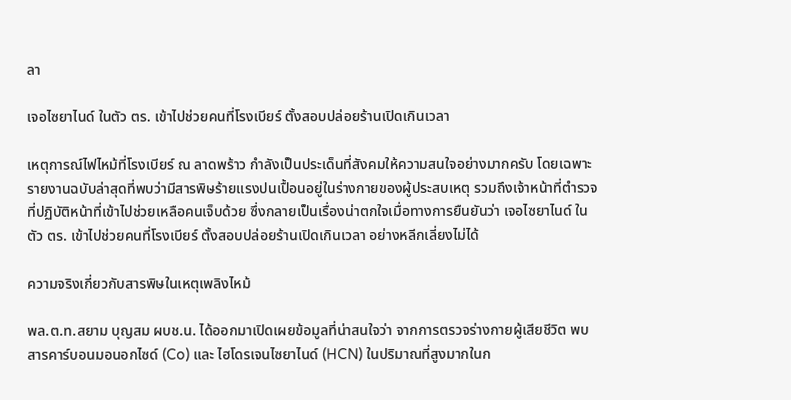ลา

เจอไซยาไนด์ ในตัว ตร. เข้าไปช่วยคนที่โรงเบียร์ ตั้งสอบปล่อยร้านเปิดเกินเวลา

เหตุการณ์ไฟไหม้ที่โรงเบียร์ ณ ลาดพร้าว กำลังเป็นประเด็นที่สังคมให้ความสนใจอย่างมากครับ โดยเฉพาะรายงานฉบับล่าสุดที่พบว่ามีสารพิษร้ายแรงปนเปื้อนอยู่ในร่างกายของผู้ประสบเหตุ รวมถึงเจ้าหน้าที่ตำรวจที่ปฏิบัติหน้าที่เข้าไปช่วยเหลือคนเจ็บด้วย ซึ่งกลายเป็นเรื่องน่าตกใจเมื่อทางการยืนยันว่า เจอไซยาไนด์ ในตัว ตร. เข้าไปช่วยคนที่โรงเบียร์ ตั้งสอบปล่อยร้านเปิดเกินเวลา อย่างหลีกเลี่ยงไม่ได้

ความจริงเกี่ยวกับสารพิษในเหตุเพลิงไหม้

พล.ต.ท.สยาม บุญสม ผบช.น. ได้ออกมาเปิดเผยข้อมูลที่น่าสนใจว่า จากการตรวจร่างกายผู้เสียชีวิต พบสารคาร์บอนมอนอกไซด์ (Co) และ ไฮโดรเจนไซยาไนด์ (HCN) ในปริมาณที่สูงมากในก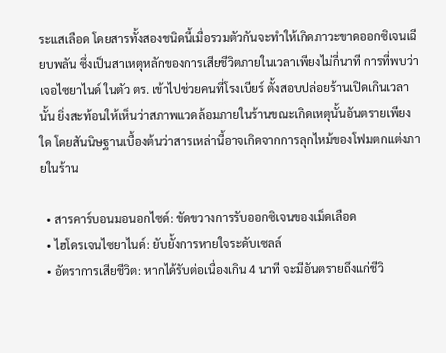ระแสเลือด โดยสารทั้งสองชนิดนี้เมื่อรวมตัวกันจะทำให้เกิดภาวะขาดออกซิเจนเฉียบพลัน ซึ่งเป็นสาเหตุหลักของการเสียชีวิตภายในเวลาเพียงไม่กี่นาที การที่พบว่า เจอไซยาไนด์ ในตัว ตร. เข้าไปช่วยคนที่โรงเบียร์ ตั้งสอบปล่อยร้านเปิดเกินเวลา นั้น ยิ่งสะท้อนให้เห็นว่าสภาพแวดล้อมภายในร้านขณะเกิดเหตุนั้นอันตรายเพียงใด โดยสันนิษฐานเบื้องต้นว่าสารเหล่านี้อาจเกิดจากการลุกไหม้ของโฟมตกแต่งภายในร้าน

  • สารคาร์บอนมอนอกไซด์: ขัดขวางการรับออกซิเจนของเม็ดเลือด
  • ไฮโดรเจนไซยาไนด์: ยับยั้งการหายใจระดับเซลล์
  • อัตราการเสียชีวิต: หากได้รับต่อเนื่องเกิน 4 นาที จะมีอันตรายถึงแก่ชีวิ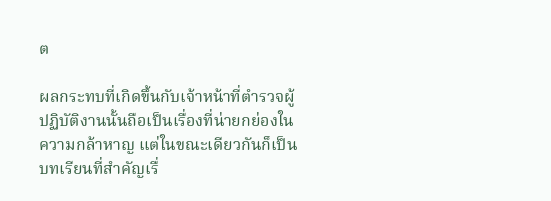ต

ผลกระทบที่เกิดขึ้นกับเจ้าหน้าที่ตำรวจผู้ปฏิบัติงานนั้นถือเป็นเรื่องที่น่ายกย่องในความกล้าหาญ แต่ในขณะเดียวกันก็เป็นบทเรียนที่สำคัญเรื่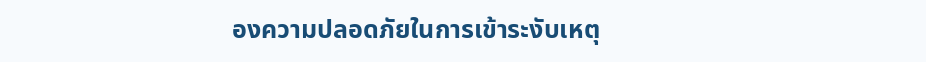องความปลอดภัยในการเข้าระงับเหตุ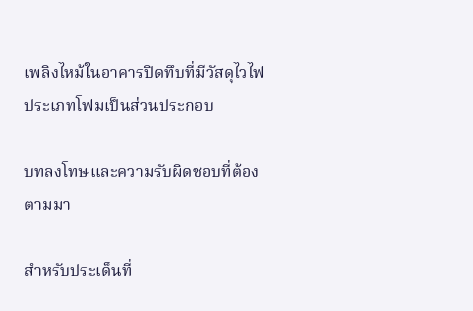เพลิงไหม้ในอาคารปิดทึบที่มีวัสดุไวไฟประเภทโฟมเป็นส่วนประกอบ

บทลงโทษและความรับผิดชอบที่ต้องตามมา

สำหรับประเด็นที่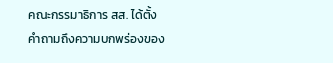คณะกรรมาธิการ สส. ได้ตั้งคำถามถึงความบกพร่องของ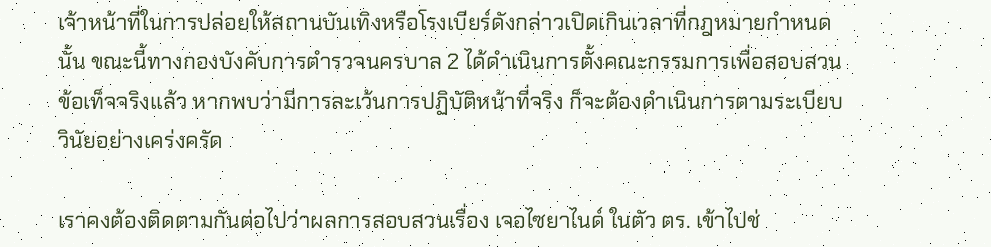เจ้าหน้าที่ในการปล่อยให้สถานบันเทิงหรือโรงเบียร์ดังกล่าวเปิดเกินเวลาที่กฎหมายกำหนดนั้น ขณะนี้ทางกองบังคับการตำรวจนครบาล 2 ได้ดำเนินการตั้งคณะกรรมการเพื่อสอบสวนข้อเท็จจริงแล้ว หากพบว่ามีการละเว้นการปฏิบัติหน้าที่จริง ก็จะต้องดำเนินการตามระเบียบวินัยอย่างเคร่งครัด

เราคงต้องติดตามกันต่อไปว่าผลการสอบสวนเรื่อง เจอไซยาไนด์ ในตัว ตร. เข้าไปช่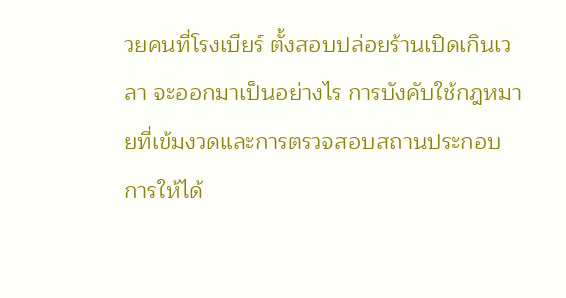วยคนที่โรงเบียร์ ตั้งสอบปล่อยร้านเปิดเกินเวลา จะออกมาเป็นอย่างไร การบังคับใช้กฎหมายที่เข้มงวดและการตรวจสอบสถานประกอบการให้ได้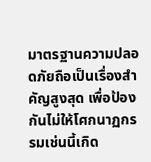มาตรฐานความปลอดภัยถือเป็นเรื่องสำคัญสูงสุด เพื่อป้องกันไม่ให้โศกนาฏกรรมเช่นนี้เกิด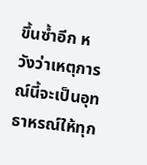ขึ้นซ้ำอีก หวังว่าเหตุการณ์นี้จะเป็นอุทธาหรณ์ให้ทุก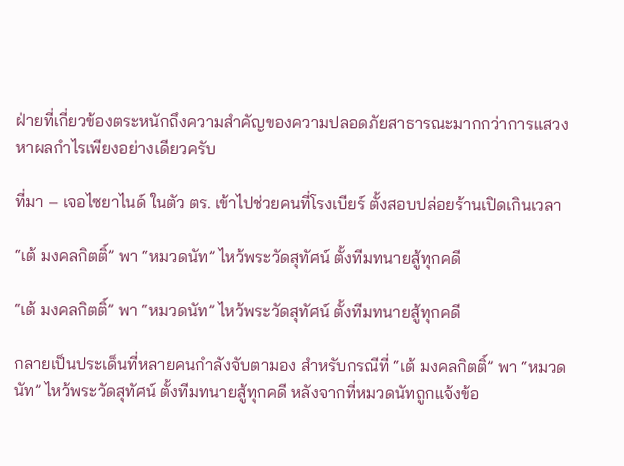ฝ่ายที่เกี่ยวข้องตระหนักถึงความสำคัญของความปลอดภัยสาธารณะมากกว่าการแสวงหาผลกำไรเพียงอย่างเดียวครับ

ที่มา – เจอไซยาไนด์ ในตัว ตร. เข้าไปช่วยคนที่โรงเบียร์ ตั้งสอบปล่อยร้านเปิดเกินเวลา

“เต้ มงคลกิตติ์” พา “หมวดนัท” ไหว้พระวัดสุทัศน์ ตั้งทีมทนายสู้ทุกคดี

“เต้ มงคลกิตติ์” พา “หมวดนัท” ไหว้พระวัดสุทัศน์ ตั้งทีมทนายสู้ทุกคดี

กลายเป็นประเด็นที่หลายคนกำลังจับตามอง สำหรับกรณีที่ “เต้ มงคลกิตติ์” พา “หมวดนัท” ไหว้พระวัดสุทัศน์ ตั้งทีมทนายสู้ทุกคดี หลังจากที่หมวดนัทถูกแจ้งข้อ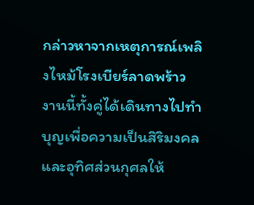กล่าวหาจากเหตุการณ์เพลิงไหม้โรงเบียร์ลาดพร้าว งานนี้ทั้งคู่ได้เดินทางไปทำบุญเพื่อความเป็นสิริมงคลและอุทิศส่วนกุศลให้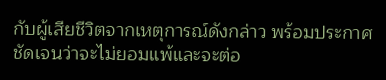กับผู้เสียชีวิตจากเหตุการณ์ดังกล่าว พร้อมประกาศชัดเจนว่าจะไม่ยอมแพ้และจะต่อ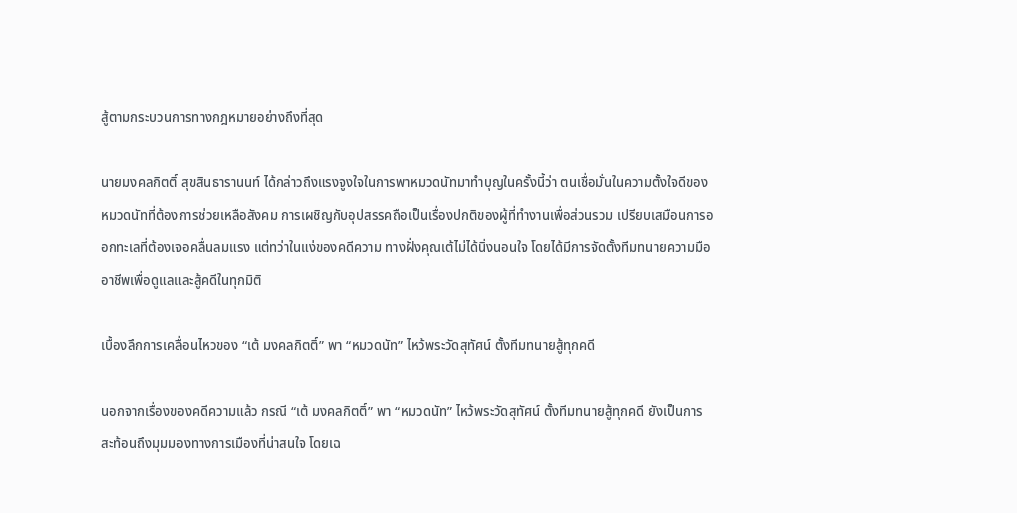สู้ตามกระบวนการทางกฎหมายอย่างถึงที่สุด

นายมงคลกิตติ์ สุขสินธารานนท์ ได้กล่าวถึงแรงจูงใจในการพาหมวดนัทมาทำบุญในครั้งนี้ว่า ตนเชื่อมั่นในความตั้งใจดีของหมวดนัทที่ต้องการช่วยเหลือสังคม การเผชิญกับอุปสรรคถือเป็นเรื่องปกติของผู้ที่ทำงานเพื่อส่วนรวม เปรียบเสมือนการออกทะเลที่ต้องเจอคลื่นลมแรง แต่ทว่าในแง่ของคดีความ ทางฝั่งคุณเต้ไม่ได้นิ่งนอนใจ โดยได้มีการจัดตั้งทีมทนายความมืออาชีพเพื่อดูแลและสู้คดีในทุกมิติ

เบื้องลึกการเคลื่อนไหวของ “เต้ มงคลกิตติ์” พา “หมวดนัท” ไหว้พระวัดสุทัศน์ ตั้งทีมทนายสู้ทุกคดี

นอกจากเรื่องของคดีความแล้ว กรณี “เต้ มงคลกิตติ์” พา “หมวดนัท” ไหว้พระวัดสุทัศน์ ตั้งทีมทนายสู้ทุกคดี ยังเป็นการสะท้อนถึงมุมมองทางการเมืองที่น่าสนใจ โดยเฉ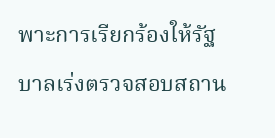พาะการเรียกร้องให้รัฐบาลเร่งตรวจสอบสถาน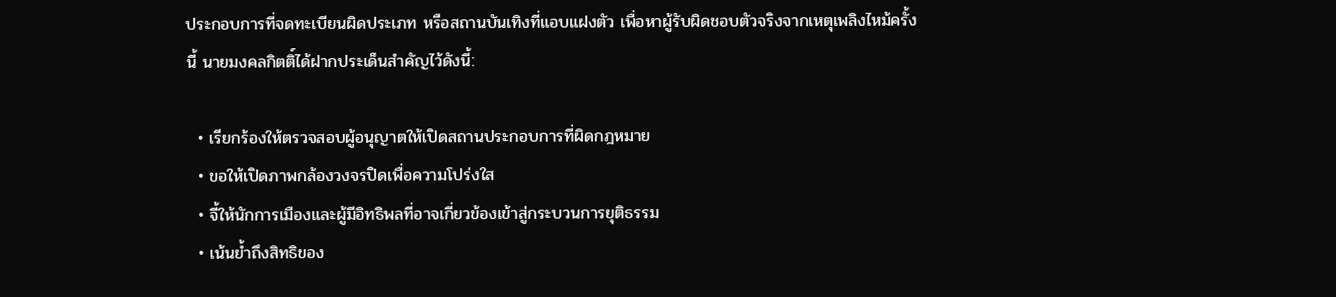ประกอบการที่จดทะเบียนผิดประเภท หรือสถานบันเทิงที่แอบแฝงตัว เพื่อหาผู้รับผิดชอบตัวจริงจากเหตุเพลิงไหม้ครั้งนี้ นายมงคลกิตติ์ได้ฝากประเด็นสำคัญไว้ดังนี้:

  • เรียกร้องให้ตรวจสอบผู้อนุญาตให้เปิดสถานประกอบการที่ผิดกฎหมาย
  • ขอให้เปิดภาพกล้องวงจรปิดเพื่อความโปร่งใส
  • จี้ให้นักการเมืองและผู้มีอิทธิพลที่อาจเกี่ยวข้องเข้าสู่กระบวนการยุติธรรม
  • เน้นย้ำถึงสิทธิของ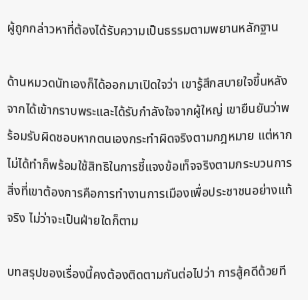ผู้ถูกกล่าวหาที่ต้องได้รับความเป็นธรรมตามพยานหลักฐาน

ด้านหมวดนัทเองก็ได้ออกมาเปิดใจว่า เขารู้สึกสบายใจขึ้นหลังจากได้เข้ากราบพระและได้รับกำลังใจจากผู้ใหญ่ เขายืนยันว่าพร้อมรับผิดชอบหากตนเองกระทำผิดจริงตามกฎหมาย แต่หากไม่ได้ทำก็พร้อมใช้สิทธิในการชี้แจงข้อเท็จจริงตามกระบวนการ สิ่งที่เขาต้องการคือการทำงานการเมืองเพื่อประชาชนอย่างแท้จริง ไม่ว่าจะเป็นฝ่ายใดก็ตาม

บทสรุปของเรื่องนี้คงต้องติดตามกันต่อไปว่า การสู้คดีด้วยที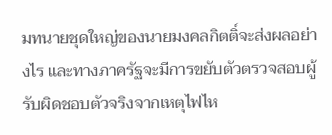มทนายชุดใหญ่ของนายมงคลกิตติ์จะส่งผลอย่างไร และทางภาครัฐจะมีการขยับตัวตรวจสอบผู้รับผิดชอบตัวจริงจากเหตุไฟไห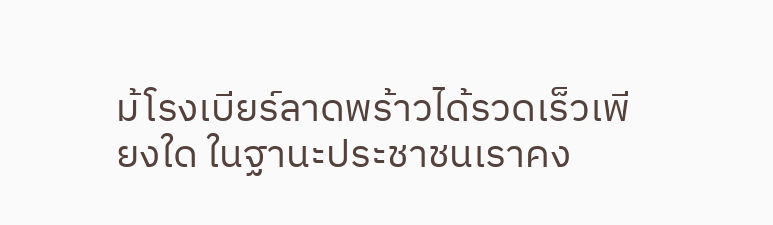ม้โรงเบียร์ลาดพร้าวได้รวดเร็วเพียงใด ในฐานะประชาชนเราคง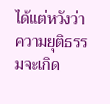ได้แต่หวังว่าความยุติธรรมจะเกิด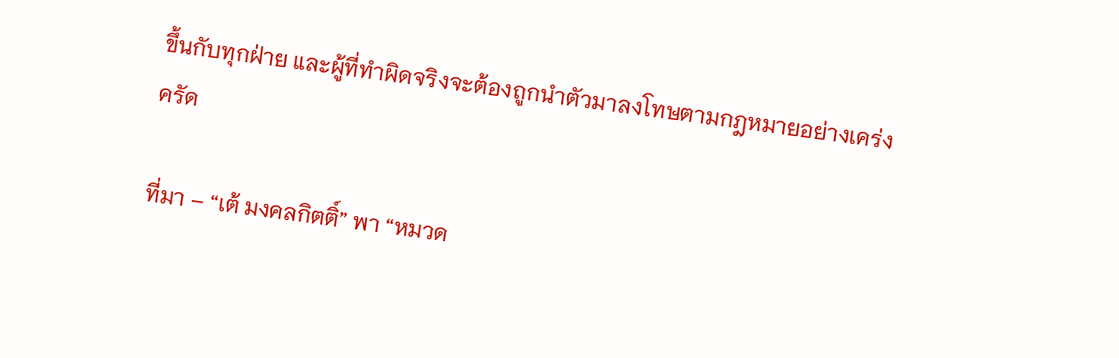ขึ้นกับทุกฝ่าย และผู้ที่ทำผิดจริงจะต้องถูกนำตัวมาลงโทษตามกฎหมายอย่างเคร่งครัด

ที่มา – “เต้ มงคลกิตติ์” พา “หมวด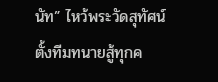นัท” ไหว้พระวัดสุทัศน์ ตั้งทีมทนายสู้ทุกค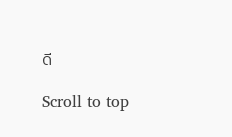ดี

Scroll to top